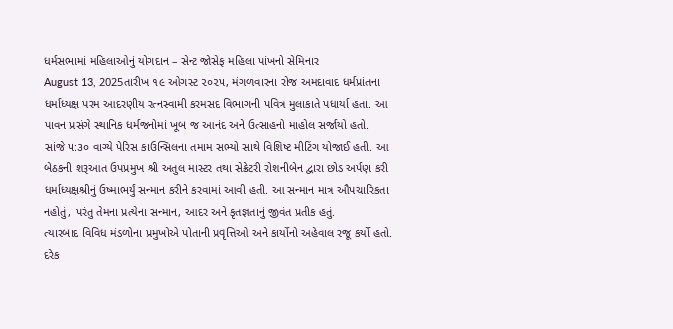ધર્મસભામાં મહિલાઓનું યોગદાન – સેન્ટ જોસેફ મહિલા પાંખનો સેમિનાર
August 13, 2025તારીખ ૧૯ ઓગસ્ટ ૨૦૨૫, મંગળવારના રોજ અમદાવાદ ધર્મપ્રાંતના ધર્માધ્યક્ષ પરમ આદરણીય રત્નસ્વામી કરમસદ વિભાગની પવિત્ર મુલાકાતે પધાર્યા હતા. આ પાવન પ્રસંગે સ્થાનિક ધર્મજનોમાં ખૂબ જ આનંદ અને ઉત્સાહનો માહોલ સર્જાયો હતો.
સાંજે ૫:૩૦ વાગ્યે પેરિસ કાઉન્સિલના તમામ સભ્યો સાથે વિશિષ્ટ મીટિંગ યોજાઈ હતી. આ બેઠકની શરૂઆત ઉપપ્રમુખ શ્રી અતુલ માસ્ટર તથા સેક્રેટરી રોશનીબેન દ્વારા છોડ અર્પણ કરી ધર્માધ્યક્ષશ્રીનું ઉષ્માભર્યું સન્માન કરીને કરવામાં આવી હતી. આ સન્માન માત્ર ઔપચારિકતા નહોતું, પરંતુ તેમના પ્રત્યેના સન્માન, આદર અને કૃતજ્ઞતાનું જીવંત પ્રતીક હતું.
ત્યારબાદ વિવિધ મંડળોના પ્રમુખોએ પોતાની પ્રવૃત્તિઓ અને કાર્યોનો અહેવાલ રજૂ કર્યો હતો. દરેક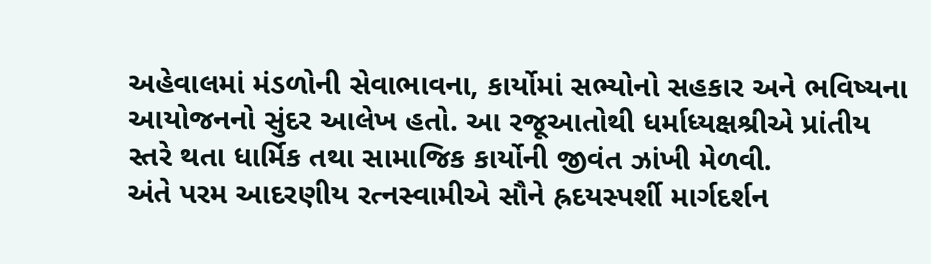અહેવાલમાં મંડળોની સેવાભાવના, કાર્યોમાં સભ્યોનો સહકાર અને ભવિષ્યના આયોજનનો સુંદર આલેખ હતો. આ રજૂઆતોથી ધર્માધ્યક્ષશ્રીએ પ્રાંતીય સ્તરે થતા ધાર્મિક તથા સામાજિક કાર્યોની જીવંત ઝાંખી મેળવી.
અંતે પરમ આદરણીય રત્નસ્વામીએ સૌને હ્રદયસ્પર્શી માર્ગદર્શન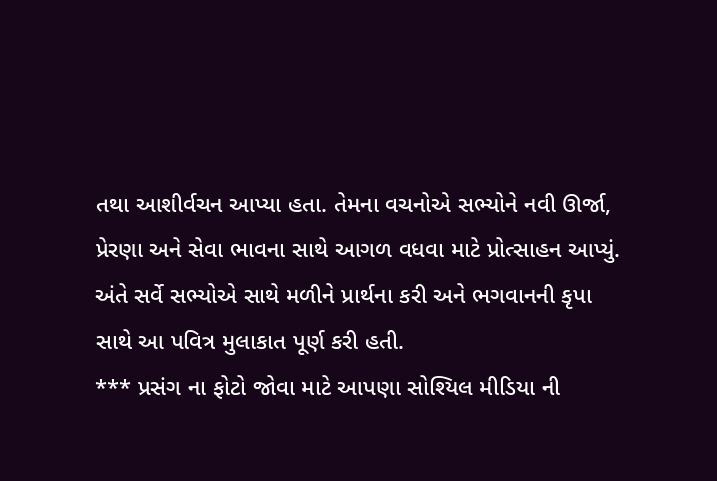તથા આશીર્વચન આપ્યા હતા. તેમના વચનોએ સભ્યોને નવી ઊર્જા, પ્રેરણા અને સેવા ભાવના સાથે આગળ વધવા માટે પ્રોત્સાહન આપ્યું. અંતે સર્વે સભ્યોએ સાથે મળીને પ્રાર્થના કરી અને ભગવાનની કૃપા સાથે આ પવિત્ર મુલાકાત પૂર્ણ કરી હતી.
*** પ્રસંગ ના ફોટો જોવા માટે આપણા સોશ્યિલ મીડિયા ની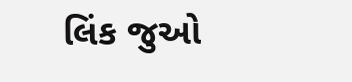લિંક જુઓ